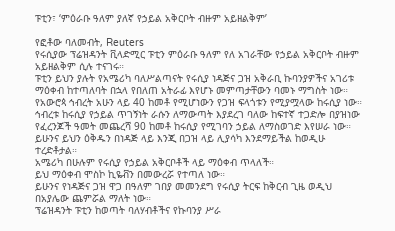ፑቲን፣ ‘ምዕራቡ ዓለም ያለኛ የኃይል አቅርቦት ብዙም አይዘልቅም’

የፎቶው ባለመብት, Reuters
የሩሲያው ፕሬዝዳንት ቪላድሚር ፑቲን ምዕራቡ ዓለም የለ አገራቸው የኃይል አቅርቦት ብዙም አይዘልቅም ሲሉ ተናገሩ።
ፑቲን ይህን ያሉት የአሜሪካ ባለሥልጣናት የሩሲያ ነዳጅና ጋዝ አቅራቢ ኩባንያዎችና አገሪቱ ማዕቀብ ከተጣለባት በኋላ የበለጠ አትራፊ እየሆኑ መምጣታቸውን ባመኑ ማግስት ነው።
የአውሮጳ ኅብረት አሁን ላይ 40 ከመቶ የሚሆነውን የጋዝ ፍላጎቱን የሚያሟላው ከሩሲያ ነው።
ኅብረቱ ከሩሲያ የኃይል ጥገኝነት ራሱን ለማውጣት እያደረገ ባለው ከፍተኛ ተጋድሎ በያዝነው የፈረንጆች ዓመት መጨረሻ 90 ከመቶ ከሩሲያ የሚገባን ኃይል ለማስወገድ እየሠራ ነው። ይሁንና ይህን ዕቅዱን በነዳጅ ላይ እንጂ በጋዝ ላይ ሊያሳካ እንደማይችል ከወዲሁ ተረድቶታል።
አሜሪካ በሁሉም የሩሲያ የኃይል አቅርቦቶች ላይ ማዕቀብ ጥላለች።
ይህ ማዕቀብ ሞስኮ ኪዬቭን በመውረሯ የተጣለ ነው።
ይሁንና የነዳጅና ጋዝ ዋጋ በዓለም ገበያ መመንደግ የሩሲያ ትርፍ ከቅርብ ጊዜ ወዲህ በአያሌው ጨምሯል ማለት ነው።
ፕሬዝዳንት ፑቲን ከወጣት ባለሃብቶችና የኩባንያ ሥራ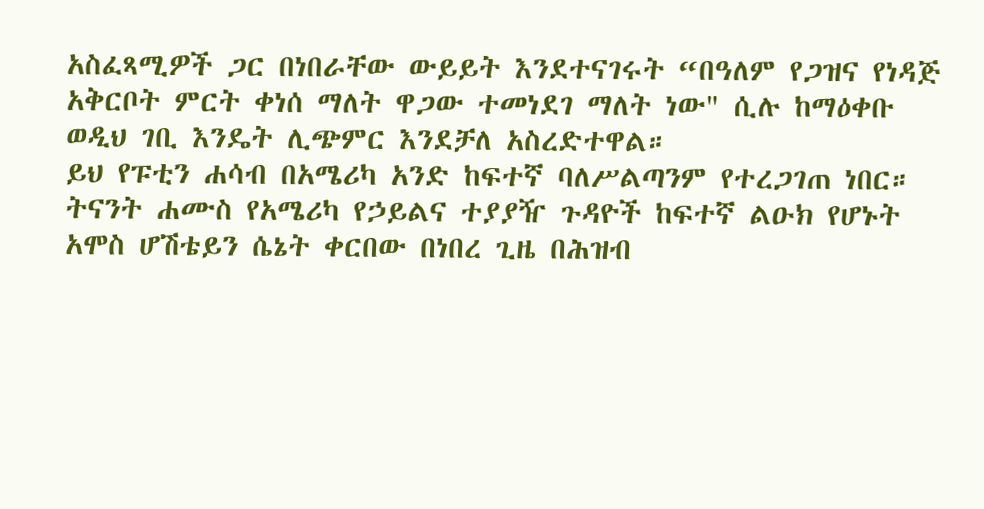አስፈጻሚዎች ጋር በነበራቸው ውይይት እንደተናገሩት “በዓለም የጋዝና የነዳጅ አቅርቦት ምርት ቀነሰ ማለት ዋጋው ተመነደገ ማለት ነው" ሲሉ ከማዕቀቡ ወዲህ ገቢ እንዴት ሊጭምር እንደቻለ አስረድተዋል።
ይህ የፑቲን ሐሳብ በአሜሪካ አንድ ከፍተኛ ባለሥልጣንም የተረጋገጠ ነበር።
ትናንት ሐሙስ የአሜሪካ የኃይልና ተያያዥ ጉዳዮች ከፍተኛ ልዑክ የሆኑት አሞስ ሆሽቴይን ሴኔት ቀርበው በነበረ ጊዜ በሕዝብ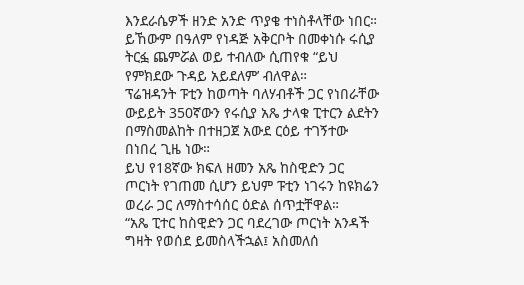እንደራሴዎች ዘንድ አንድ ጥያቄ ተነስቶላቸው ነበር።
ይኸውም በዓለም የነዳጅ አቅርቦት በመቀነሱ ሩሲያ ትርፏ ጨምሯል ወይ ተብለው ሲጠየቁ “ይህ የምክደው ጉዳይ አይደለም’ ብለዋል።
ፕሬዝዳንት ፑቲን ከወጣት ባለሃብቶች ጋር የነበራቸው ውይይት 350ኛውን የሩሲያ አጼ ታላቁ ፒተርን ልደትን በማስመልከት በተዘጋጀ አውደ ርዕይ ተገኝተው በነበረ ጊዜ ነው።
ይህ የ18ኛው ክፍለ ዘመን አጼ ከስዊድን ጋር ጦርነት የገጠመ ሲሆን ይህም ፑቲን ነገሩን ከዩክሬን ወረራ ጋር ለማስተሳሰር ዕድል ሰጥቷቸዋል።
“አጼ ፒተር ከስዊድን ጋር ባደረገው ጦርነት አንዳች ግዛት የወሰደ ይመስላችኋል፤ አስመለሰ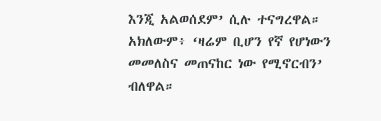እንጂ አልወሰደም’ ሲሉ ተናግረዋል።
አክለውም፥ ‘ዛሬም ቢሆን የኛ የሆነውን መመለስና መጠናከር ነው የሚኖርብን’ ብለዋል።